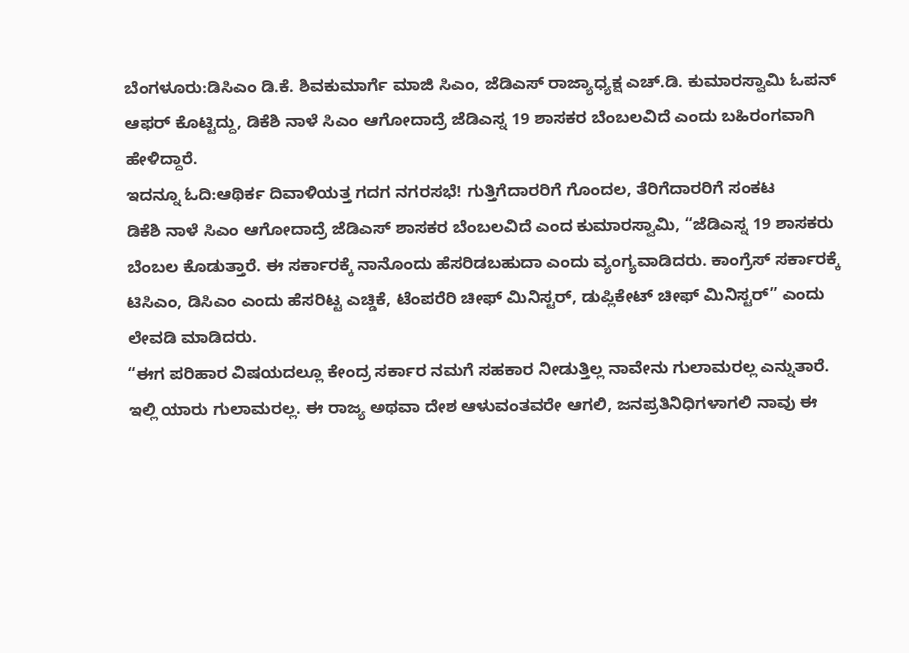ಬೆಂಗಳೂರು:ಡಿಸಿಎಂ ಡಿ.ಕೆ. ಶಿವಕುಮಾರ್ಗೆ ಮಾಜಿ ಸಿಎಂ, ಜೆಡಿಎಸ್ ರಾಜ್ಯಾಧ್ಯಕ್ಷ ಎಚ್.ಡಿ. ಕುಮಾರಸ್ವಾಮಿ ಓಪನ್ ಆಫರ್ ಕೊಟ್ಟಿದ್ದು, ಡಿಕೆಶಿ ನಾಳೆ ಸಿಎಂ ಆಗೋದಾದ್ರೆ ಜೆಡಿಎಸ್ನ 19 ಶಾಸಕರ ಬೆಂಬಲವಿದೆ ಎಂದು ಬಹಿರಂಗವಾಗಿ ಹೇಳಿದ್ದಾರೆ.
ಇದನ್ನೂ ಓದಿ:ಆಥಿರ್ಕ ದಿವಾಳಿಯತ್ತ ಗದಗ ನಗರಸಭೆ! ಗುತ್ತಿಗೆದಾರರಿಗೆ ಗೊಂದಲ, ತೆರಿಗೆದಾರರಿಗೆ ಸಂಕಟ
ಡಿಕೆಶಿ ನಾಳೆ ಸಿಎಂ ಆಗೋದಾದ್ರೆ ಜೆಡಿಎಸ್ ಶಾಸಕರ ಬೆಂಬಲವಿದೆ ಎಂದ ಕುಮಾರಸ್ವಾಮಿ, “ಜೆಡಿಎಸ್ನ 19 ಶಾಸಕರು ಬೆಂಬಲ ಕೊಡುತ್ತಾರೆ. ಈ ಸರ್ಕಾರಕ್ಕೆ ನಾನೊಂದು ಹೆಸರಿಡಬಹುದಾ ಎಂದು ವ್ಯಂಗ್ಯವಾಡಿದರು. ಕಾಂಗ್ರೆಸ್ ಸರ್ಕಾರಕ್ಕೆ ಟಿಸಿಎಂ, ಡಿಸಿಎಂ ಎಂದು ಹೆಸರಿಟ್ಟ ಎಚ್ಡಿಕೆ, ಟೆಂಪರೆರಿ ಚೀಫ್ ಮಿನಿಸ್ಟರ್, ಡುಪ್ಲಿಕೇಟ್ ಚೀಫ್ ಮಿನಿಸ್ಟರ್” ಎಂದು ಲೇವಡಿ ಮಾಡಿದರು.
“ಈಗ ಪರಿಹಾರ ವಿಷಯದಲ್ಲೂ ಕೇಂದ್ರ ಸರ್ಕಾರ ನಮಗೆ ಸಹಕಾರ ನೀಡುತ್ತಿಲ್ಲ ನಾವೇನು ಗುಲಾಮರಲ್ಲ ಎನ್ನುತಾರೆ. ಇಲ್ಲಿ ಯಾರು ಗುಲಾಮರಲ್ಲ. ಈ ರಾಜ್ಯ ಅಥವಾ ದೇಶ ಆಳುವಂತವರೇ ಆಗಲಿ, ಜನಪ್ರತಿನಿಧಿಗಳಾಗಲಿ ನಾವು ಈ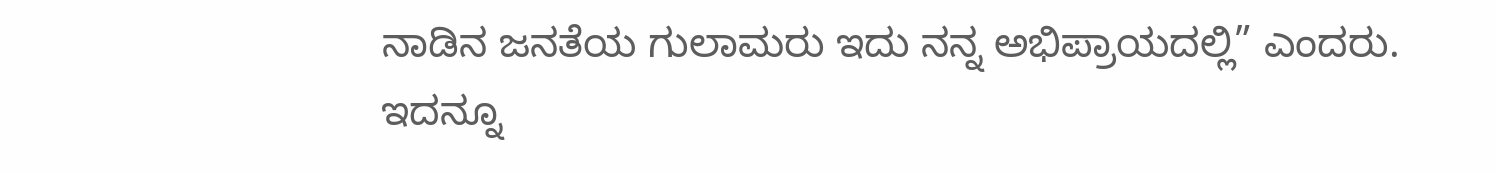ನಾಡಿನ ಜನತೆಯ ಗುಲಾಮರು ಇದು ನನ್ನ ಅಭಿಪ್ರಾಯದಲ್ಲಿ” ಎಂದರು.
ಇದನ್ನೂ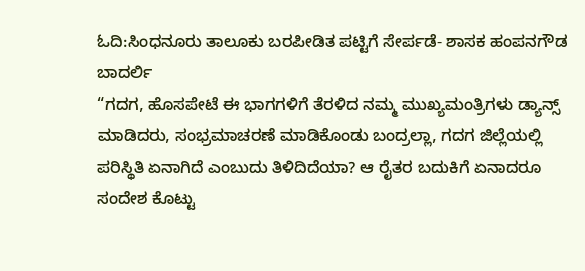ಓದಿ:ಸಿಂಧನೂರು ತಾಲೂಕು ಬರಪೀಡಿತ ಪಟ್ಟಿಗೆ ಸೇರ್ಪಡೆ- ಶಾಸಕ ಹಂಪನಗೌಡ ಬಾದರ್ಲಿ
“ಗದಗ, ಹೊಸಪೇಟೆ ಈ ಭಾಗಗಳಿಗೆ ತೆರಳಿದ ನಮ್ಮ ಮುಖ್ಯಮಂತ್ರಿಗಳು ಡ್ಯಾನ್ಸ್ ಮಾಡಿದರು, ಸಂಭ್ರಮಾಚರಣೆ ಮಾಡಿಕೊಂಡು ಬಂದ್ರಲ್ಲಾ, ಗದಗ ಜಿಲ್ಲೆಯಲ್ಲಿ ಪರಿಸ್ಥಿತಿ ಏನಾಗಿದೆ ಎಂಬುದು ತಿಳಿದಿದೆಯಾ? ಆ ರೈತರ ಬದುಕಿಗೆ ಏನಾದರೂ ಸಂದೇಶ ಕೊಟ್ಟು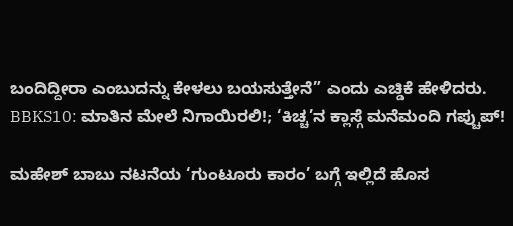ಬಂದಿದ್ದೀರಾ ಎಂಬುದನ್ನು ಕೇಳಲು ಬಯಸುತ್ತೇನೆ” ಎಂದು ಎಚ್ಡಿಕೆ ಹೇಳಿದರು.
BBKS10: ಮಾತಿನ ಮೇಲೆ ನಿಗಾಯಿರಲಿ!; ‘ಕಿಚ್ಚ’ನ ಕ್ಲಾಸ್ಗೆ ಮನೆಮಂದಿ ಗಪ್ಚುಪ್!

ಮಹೇಶ್ ಬಾಬು ನಟನೆಯ ‘ಗುಂಟೂರು ಕಾರಂ’ ಬಗ್ಗೆ ಇಲ್ಲಿದೆ ಹೊಸ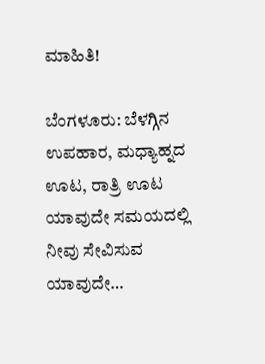ಮಾಹಿತಿ!

ಬೆಂಗಳೂರು: ಬೆಳಗ್ಗಿನ ಉಪಹಾರ, ಮಧ್ಯಾಹ್ನದ ಊಟ, ರಾತ್ರಿ ಊಟ ಯಾವುದೇ ಸಮಯದಲ್ಲಿ ನೀವು ಸೇವಿಸುವ ಯಾವುದೇ…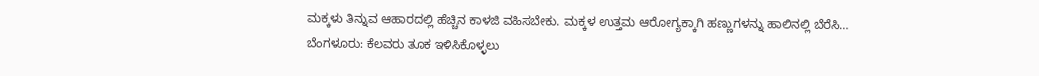ಮಕ್ಕಳು ತಿನ್ನುವ ಆಹಾರದಲ್ಲಿ ಹೆಚ್ಚಿನ ಕಾಳಜಿ ವಹಿಸಬೇಕು. ಮಕ್ಕಳ ಉತ್ತಮ ಆರೋಗ್ಯಕ್ಕಾಗಿ ಹಣ್ಣುಗಳನ್ನು ಹಾಲಿನಲ್ಲಿ ಬೆರೆಸಿ…
ಬೆಂಗಳೂರು: ಕೆಲವರು ತೂಕ ಇಳಿಸಿಕೊಳ್ಳಲು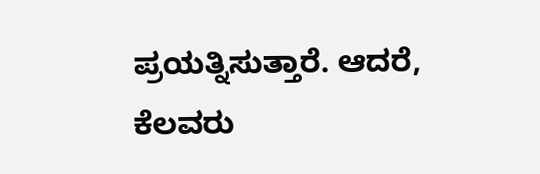ಪ್ರಯತ್ನಿಸುತ್ತಾರೆ. ಆದರೆ, ಕೆಲವರು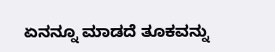ಏನನ್ನೂ ಮಾಡದೆ ತೂಕವನ್ನು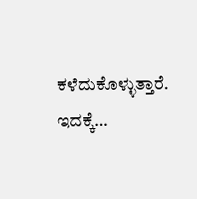ಕಳೆದುಕೊಳ್ಳುತ್ತಾರೆ. ಇದಕ್ಕೆ…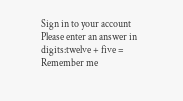Sign in to your account
Please enter an answer in digits:twelve + five =
Remember me